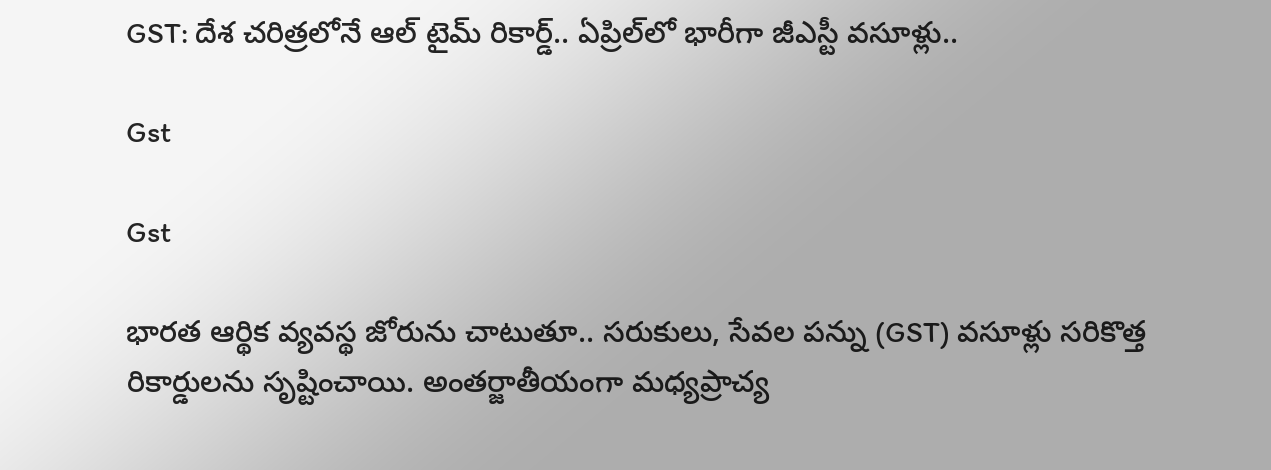GST: దేశ చరిత్రలోనే ఆల్ టైమ్ రికార్డ్.. ఏప్రిల్‌లో భారీగా జీఎస్టీ వసూళ్లు..

Gst

Gst

భారత ఆర్థిక వ్యవస్థ జోరును చాటుతూ.. సరుకులు, సేవల పన్ను (GST) వసూళ్లు సరికొత్త రికార్డులను సృష్టించాయి. అంతర్జాతీయంగా మధ్యప్రాచ్య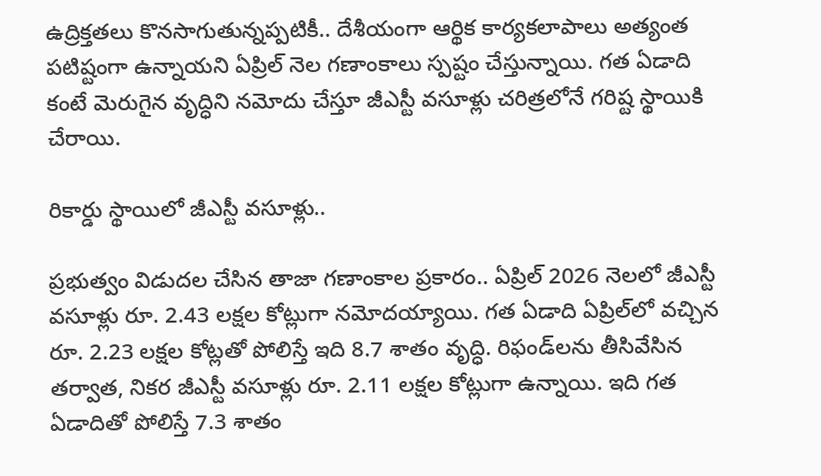ఉద్రిక్తతలు కొనసాగుతున్నప్పటికీ.. దేశీయంగా ఆర్థిక కార్యకలాపాలు అత్యంత పటిష్టంగా ఉన్నాయని ఏప్రిల్ నెల గణాంకాలు స్పష్టం చేస్తున్నాయి. గత ఏడాది కంటే మెరుగైన వృద్ధిని నమోదు చేస్తూ జీఎస్టీ వసూళ్లు చరిత్రలోనే గరిష్ట స్థాయికి చేరాయి.

రికార్డు స్థాయిలో జీఎస్టీ వసూళ్లు..

ప్రభుత్వం విడుదల చేసిన తాజా గణాంకాల ప్రకారం.. ఏప్రిల్ 2026 నెలలో జీఎస్టీ వసూళ్లు రూ. 2.43 లక్షల కోట్లుగా నమోదయ్యాయి. గత ఏడాది ఏప్రిల్‌లో వచ్చిన రూ. 2.23 లక్షల కోట్లతో పోలిస్తే ఇది 8.7 శాతం వృద్ధి. రిఫండ్‌లను తీసివేసిన తర్వాత, నికర జీఎస్టీ వసూళ్లు రూ. 2.11 లక్షల కోట్లుగా ఉన్నాయి. ఇది గత ఏడాదితో పోలిస్తే 7.3 శాతం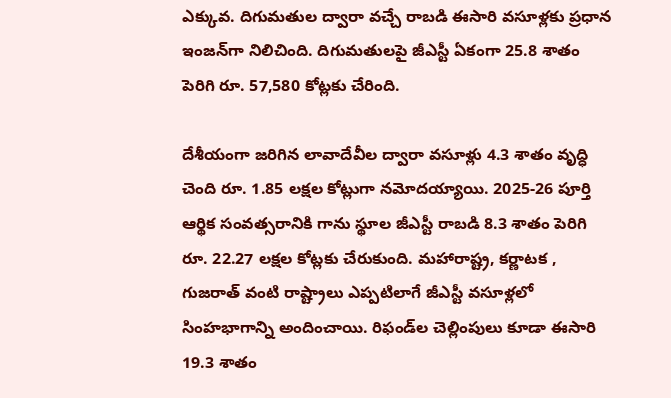ఎక్కువ. దిగుమతుల ద్వారా వచ్చే రాబడి ఈసారి వసూళ్లకు ప్రధాన ఇంజన్‌గా నిలిచింది. దిగుమతులపై జీఎస్టీ ఏకంగా 25.8 శాతం పెరిగి రూ. 57,580 కోట్లకు చేరింది.

దేశీయంగా జరిగిన లావాదేవీల ద్వారా వసూళ్లు 4.3 శాతం వృద్ధి చెంది రూ. 1.85 లక్షల కోట్లుగా నమోదయ్యాయి. 2025-26 పూర్తి ఆర్థిక సంవత్సరానికి గాను స్థూల జీఎస్టీ రాబడి 8.3 శాతం పెరిగి రూ. 22.27 లక్షల కోట్లకు చేరుకుంది. మహారాష్ట్ర, కర్ణాటక , గుజరాత్ వంటి రాష్ట్రాలు ఎప్పటిలాగే జీఎస్టీ వసూళ్లలో సింహభాగాన్ని అందించాయి. రిఫండ్‌ల చెల్లింపులు కూడా ఈసారి 19.3 శాతం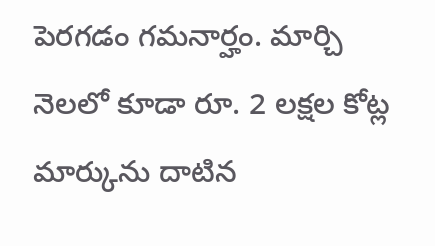పెరగడం గమనార్హం. మార్చి నెలలో కూడా రూ. 2 లక్షల కోట్ల మార్కును దాటిన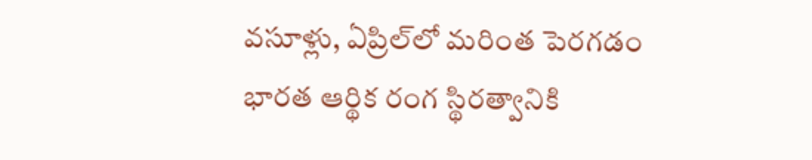వసూళ్లు, ఏప్రిల్‌లో మరింత పెరగడం భారత ఆర్థిక రంగ స్థిరత్వానికి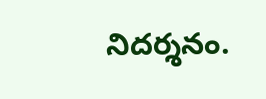నిదర్శనం.